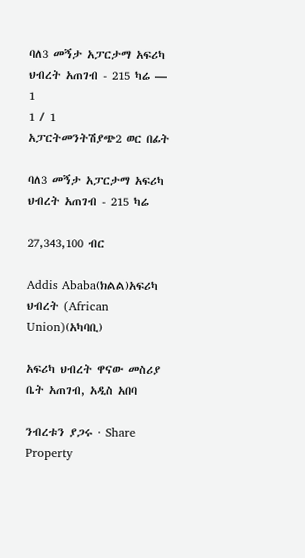ባለ3 መኝታ አፓርታማ አፍሪካ ህብረት አጠገብ - 215 ካሬ — 1
1 / 1
አፓርትመንትሽያጭ2 ወር በፊት

ባለ3 መኝታ አፓርታማ አፍሪካ ህብረት አጠገብ - 215 ካሬ

27,343,100 ብር

Addis Ababa(ክልል)አፍሪካ ህብረት (African Union)(አካባቢ)

አፍሪካ ህብረት ዋናው መስሪያ ቤት አጠገብ, አዲስ አበባ

ንብረቱን ያጋሩ · Share Property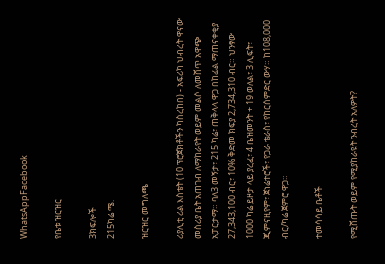WhatsAppFacebook

የቤቱ ዝርዝር

3ክፍሎች
215ካሬ ሜ.

ዝርዝር መግለጫ

ሪያሊቲ ሪል እስቴት (10 ፕሮጀክቶችን ካስረከበ) - አፍሪካ ህብረት ዋናው መስሪያ ቤት አጠገብ ለማከራየት ወይም መልሶ ለመሸጥ አዋጭ አፓርታማ። ባለ3 መኝታ፣ 215 ካሬ፣ ጠቅላላ ዋጋ በከፊል ማጠናቀቂያ 27,343,100 ብር፣ 10% ቅድመ ክፍያ 2,734,310 ብር። ህንፃው 1000 ካሬ ይዞታ ላይ ያረፈ፣ 4 ቤዝመንት + 19 ወለል፣ 3 ሊፍት፣ ጂምናዚየም፣ ጀነሬተሮች፣ የጋራ ቴራስ፣ የከርሰምድር ውሃ። ከ108,000 ብር/ካሬ ጀምሮ ዋጋ።

ተመሳሳይ ቤቶች

የሚሸጡት ወይም የሚያከራዩት ንብረት አለዎት?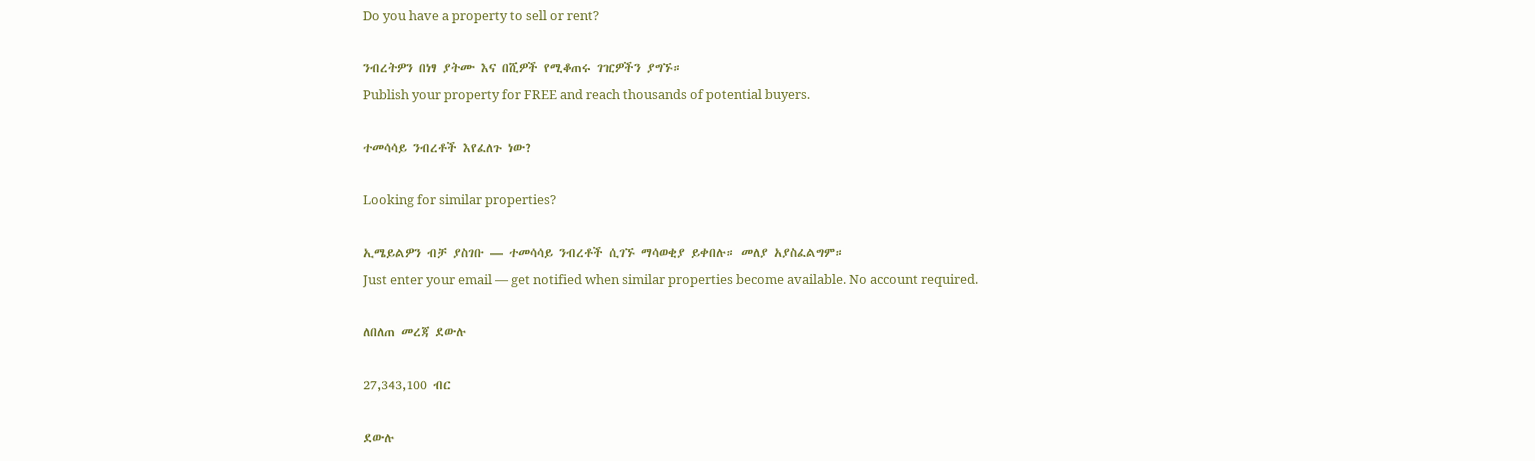Do you have a property to sell or rent?

ንብረትዎን በነፃ ያትሙ እና በሺዎች የሚቆጠሩ ገዢዎችን ያግኙ።
Publish your property for FREE and reach thousands of potential buyers.

ተመሳሳይ ንብረቶች እየፈለጉ ነው?

Looking for similar properties?

ኢሜይልዎን ብቻ ያስገቡ — ተመሳሳይ ንብረቶች ሲገኙ ማሳወቂያ ይቀበሉ። መለያ አያስፈልግም።
Just enter your email — get notified when similar properties become available. No account required.

ለበለጠ መረጃ ደውሉ

27,343,100 ብር

ደውሉ